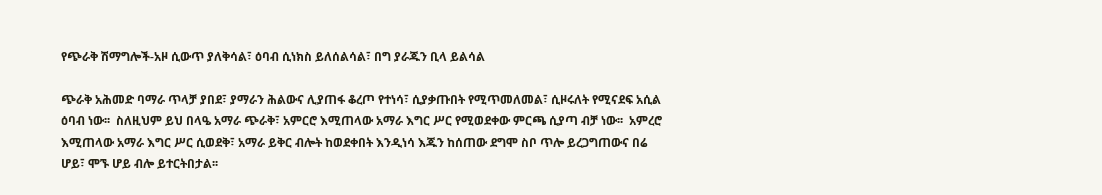የጭራቅ ሽማግሎች-አዞ ሲውጥ ያለቅሳል፣ ዕባብ ሲነክስ ይለሰልሳል፣ በግ ያራጁን ቢላ ይልሳል

ጭራቅ አሕመድ ባማራ ጥላቻ ያበደ፣ ያማራን ሕልውና ሊያጠፋ ቆረጦ የተነሳ፣ ሲያቃጡበት የሚጥመለመል፣ ሲዞሩለት የሚናደፍ አሲል ዕባብ ነው፡፡  ስለዚህም ይህ በላዔ አማራ ጭራቅ፣ አምርሮ እሚጠላው አማራ እግር ሥር የሚወደቀው ምርጫ ሲያጣ ብቻ ነው፡፡  አምረሮ እሚጠላው አማራ እግር ሥር ሲወደቅ፣ አማራ ይቅር ብሎት ከወደቀበት እንዲነሳ እጁን ከሰጠው ደግሞ ስቦ ጥሎ ይረጋግጠውና በሬ ሆይ፣ ሞኙ ሆይ ብሎ ይተርትበታል፡፡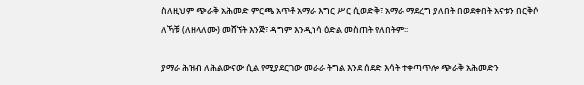ስለዚህም ጭራቅ አሕመድ ምርጫ አጥቶ አማራ እግር ሥር ሲወድቅ፣ አማራ ማደረግ ያለበት በወደቀበት አናቱን በርቅሶ ለኻቹ (ለዘላለሙ) መሸኘት እንጅ፣ ዳግም እንዲነሳ ዕድል መስጠት የለበትም፡፡

ያማራ ሕዝብ ለሕልውናው ሲል የሚያደርገው መራራ ትግል እንደ ሰደድ እሳት ተቀጣጥሎ ጭራቅ አሕመድን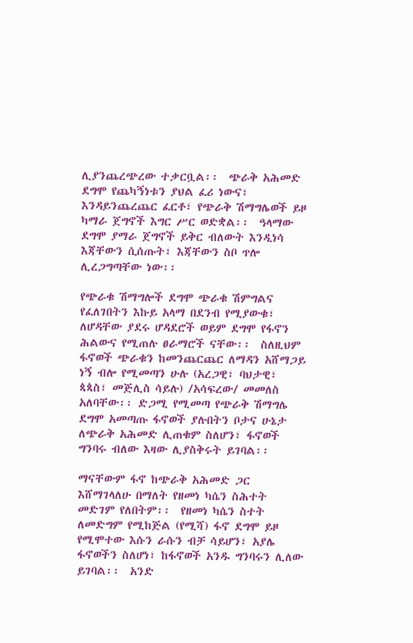ሊያንጨረጭረው ተቃርቧል፡፡  ጭራቅ አሕመድ ደግሞ የጨካኝነቱን ያህል ፈሪ ነውና፣ እንዳይንጨረጨር ፈርቶ፣ የጭራቅ ሽማግሌወች ይዞ ካማራ ጀግኖች እግር ሥር ወድቋል፡፡  ዓላማው ደግሞ ያማራ ጀግኖች ይቅር ብለውት እንዲነሳ እጃቸውን ሲሰጡት፣ እጃቸውን ስቦ ጥሎ ሊረጋግጣቸው ነው፡፡

የጭራቁ ሽማግሎች ደግሞ ጭራቁ ሽምግልና የፈለገበትን እኩይ አላማ በደንብ የሚያውቁ፣ ለሆዳቸው ያደሩ ሆዳደሮች ወይም ደግሞ የፋኖን ሕልውና የሚጠሉ ፀራማሮች ናቸው፡፡  ስለዚህም ፋኖወች ጭራቁን ከመንጨርጨር ለማዳን አሸማጋይ ነኝ ብሎ የሚመጣን ሁሉ (አረጋዊ፣ ባህታዊ፣ ጳጳስ፣ መጅሊስ ሳይሉ) /አሳፍረው/ መመለስ አለባቸው፡፡ ድጋሚ የሚመጣ የጭራቅ ሽማግሌ ደግሞ አመጣጡ ፋኖወች ያሉበትን ቦታና ሁኔታ ለጭራቅ አሕመድ ሊጠቁም ስለሆን፣ ፋኖወች ግንባሩ ብለው እዛው ሊያስቅሩት ይገባል፡፡

ማናቸውም ፋኖ ከጭራቅ አሕመድ ጋር እሸማገላለሁ በማለት የዘመነ ካሴን ስሕተት መድገም የለበትም፡፡  የዘመነ ካሴን ስተት ለመድግም የሚከጅል (የሚሻ) ፋኖ ደግሞ ይዞ የሚሞተው እሱን ራሱን ብቻ ሳይሆን፣ አያሌ ፋኖወችን ስለሆነ፣ ከፋኖወች አንዱ ግንባሩን ሊለው ይገባል፡፡  አንድ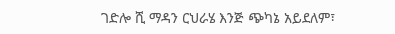ገድሎ ሺ ማዳን ርህራሄ እንጅ ጭካኔ አይደለም፣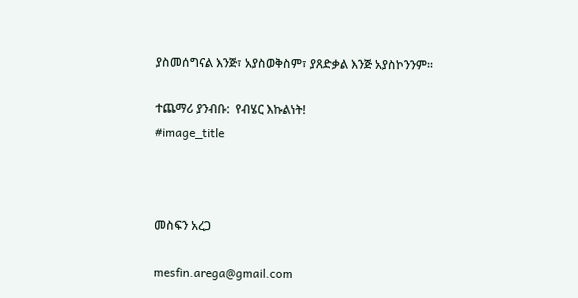ያስመሰግናል እንጅ፣ አያስወቅስም፣ ያጸድቃል እንጅ አያስኮንንም፡፡

ተጨማሪ ያንብቡ:  የብሄር እኩልነት!
#image_title



መስፍን አረጋ

mesfin.arega@gmail.com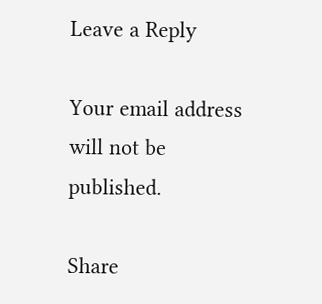Leave a Reply

Your email address will not be published.

Share